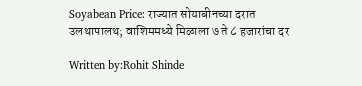Soyabean Price: राज्यात सोयाबीनच्या दरात उलथापालथ; वाशिममध्ये मिळाला ७ ते ८ हजारांचा दर

Written by:Rohit Shinde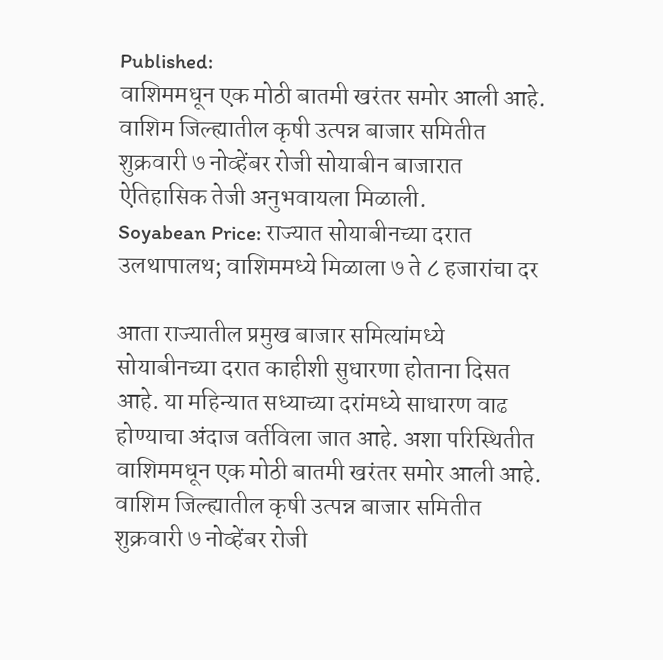Published:
वाशिममधून एक मोठी बातमी खरंतर समोर आली आहे. वाशिम जिल्ह्यातील कृषी उत्पन्न बाजार समितीत शुक्रवारी ७ नोव्हेंबर रोजी सोयाबीन बाजारात ऐतिहासिक तेजी अनुभवायला मिळाली.
Soyabean Price: राज्यात सोयाबीनच्या दरात उलथापालथ; वाशिममध्ये मिळाला ७ ते ८ हजारांचा दर

आता राज्यातील प्रमुख बाजार समित्यांमध्ये सोयाबीनच्या दरात काहीशी सुधारणा होताना दिसत आहे. या महिन्यात सध्याच्या दरांमध्ये साधारण वाढ होण्याचा अंदाज वर्तविला जात आहे. अशा परिस्थितीत वाशिममधून एक मोठी बातमी खरंतर समोर आली आहे. वाशिम जिल्ह्यातील कृषी उत्पन्न बाजार समितीत शुक्रवारी ७ नोव्हेंबर रोजी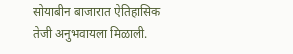सोयाबीन बाजारात ऐतिहासिक तेजी अनुभवायला मिळाली.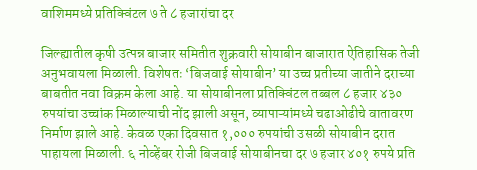वाशिममध्ये प्रतिक्विंटल ७ ते ८ हजारांचा दर

जिल्ह्यातील कृषी उत्पन्न बाजार समितीत शुक्रवारी सोयाबीन बाजारात ऐतिहासिक तेजी अनुभवायला मिळाली. विशेषतः ‘बिजवाई सोयाबीन’ या उच्च प्रतीच्या जातीने दराच्या बाबतीत नवा विक्रम केला आहे. या सोयाबीनला प्रतिक्विंटल तब्बल ८ हजार ४३० रुपयांचा उच्चांक मिळाल्याची नोंद झाली असून, व्यापाऱ्यांमध्ये चढाओढीचे वातावरण निर्माण झाले आहे. केवळ एका दिवसात १,००० रुपयांची उसळी सोयाबीन दरात पाहायला मिळाली. ६ नोव्हेंबर रोजी बिजवाई सोयाबीनचा दर ७ हजार ४०१ रुपये प्रति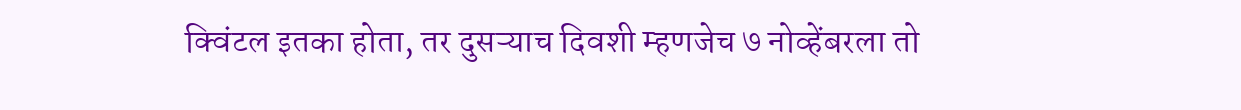क्विंटल इतका होता, तर दुसऱ्याच दिवशी म्हणजेच ७ नोव्हेंबरला तो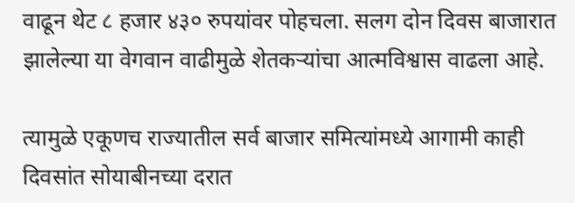वाढून थेट ८ हजार ४३० रुपयांवर पोहचला. सलग दोन दिवस बाजारात झालेल्या या वेगवान वाढीमुळे शेतकऱ्यांचा आत्मविश्वास वाढला आहे.

त्यामुळे एकूणच राज्यातील सर्व बाजार समित्यांमध्ये आगामी काही दिवसांत सोयाबीनच्या दरात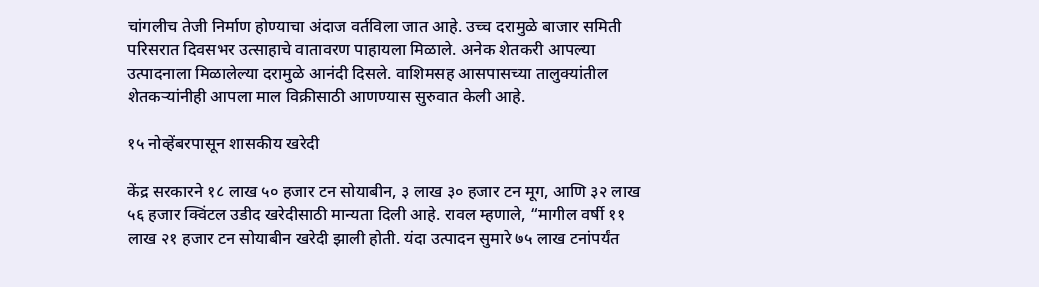चांगलीच तेजी निर्माण होण्याचा अंदाज वर्तविला जात आहे. उच्च दरामुळे बाजार समिती परिसरात दिवसभर उत्साहाचे वातावरण पाहायला मिळाले. अनेक शेतकरी आपल्या उत्पादनाला मिळालेल्या दरामुळे आनंदी दिसले. वाशिमसह आसपासच्या तालुक्यांतील शेतकऱ्यांनीही आपला माल विक्रीसाठी आणण्यास सुरुवात केली आहे.

१५ नोव्हेंबरपासून शासकीय खरेदी

केंद्र सरकारने १८ लाख ५० हजार टन सोयाबीन, ३ लाख ३० हजार टन मूग, आणि ३२ लाख ५६ हजार क्विंटल उडीद खरेदीसाठी मान्यता दिली आहे. रावल म्हणाले, “मागील वर्षी ११ लाख २१ हजार टन सोयाबीन खरेदी झाली होती. यंदा उत्पादन सुमारे ७५ लाख टनांपर्यंत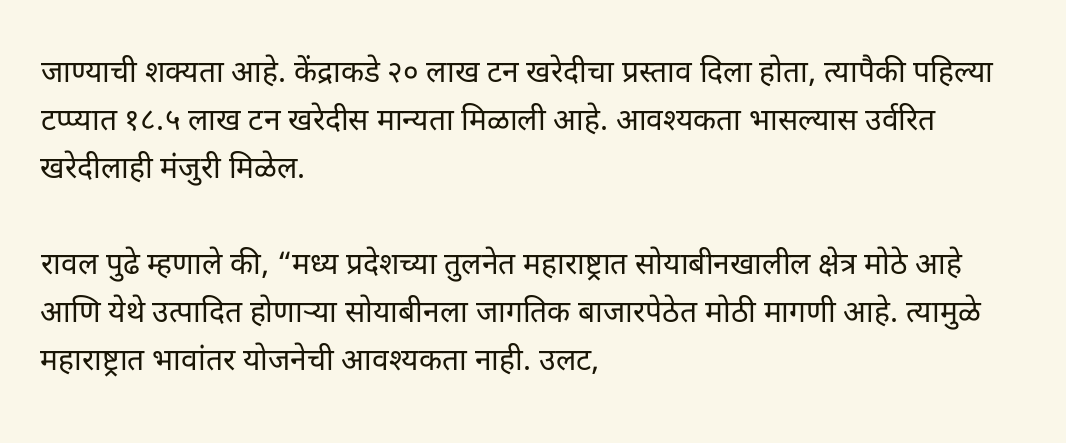जाण्याची शक्यता आहे. केंद्राकडे २० लाख टन खरेदीचा प्रस्ताव दिला होता, त्यापैकी पहिल्या टप्प्यात १८.५ लाख टन खरेदीस मान्यता मिळाली आहे. आवश्यकता भासल्यास उर्वरित खरेदीलाही मंजुरी मिळेल.

रावल पुढे म्हणाले की, “मध्य प्रदेशच्या तुलनेत महाराष्ट्रात सोयाबीनखालील क्षेत्र मोठे आहे आणि येथे उत्पादित होणाऱ्या सोयाबीनला जागतिक बाजारपेठेत मोठी मागणी आहे. त्यामुळे महाराष्ट्रात भावांतर योजनेची आवश्यकता नाही. उलट,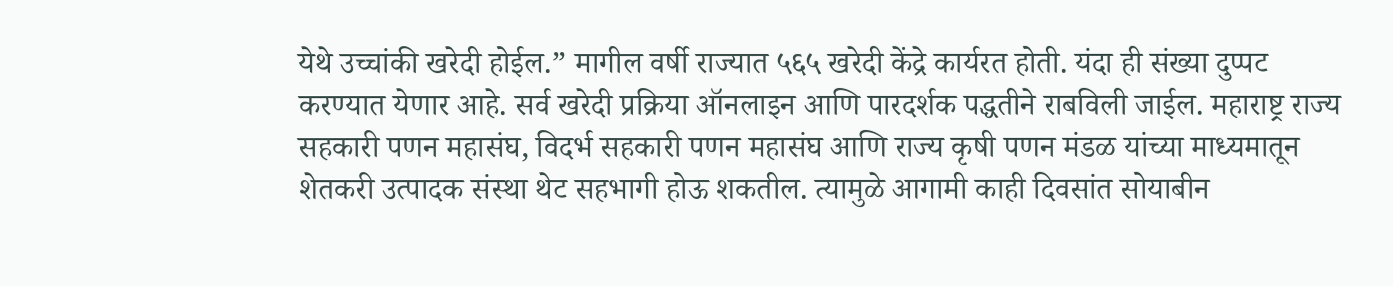येथे उच्चांकी खरेदी होईल.” मागील वर्षी राज्यात ५६५ खरेदी केंद्रे कार्यरत होती. यंदा ही संख्या दुप्पट करण्यात येणार आहे. सर्व खरेदी प्रक्रिया ऑनलाइन आणि पारदर्शक पद्धतीने राबविली जाईल. महाराष्ट्र राज्य सहकारी पणन महासंघ, विदर्भ सहकारी पणन महासंघ आणि राज्य कृषी पणन मंडळ यांच्या माध्यमातून शेतकरी उत्पादक संस्था थेट सहभागी होऊ शकतील. त्यामुळे आगामी काही दिवसांत सोयाबीन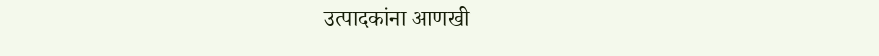उत्पादकांना आणखी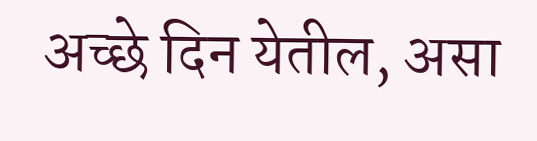अच्छे दिन येतील, असा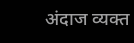अंदाज व्यक्त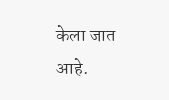केला जात आहे.